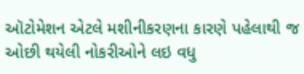ઑટોમેશન એટલે મશીનીકરણના કારણે પહેલાથી જ ઓછી થયેલી નોકરીઓને લઇ વધુ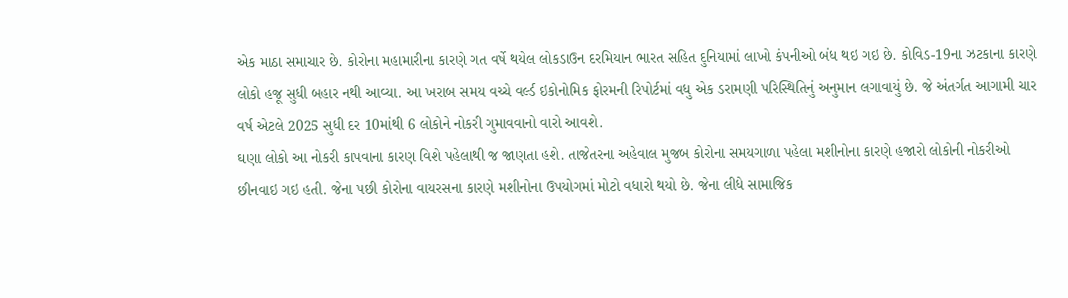એક માઠા સમાચાર છે. કોરોના મહામારીના કારણે ગત વર્ષે થયેલ લોકડાઉન દરમિયાન ભારત સહિત દુનિયામાં લાખો કંપનીઓ બંધ થઇ ગઇ છે. કોવિડ-19ના ઝટકાના કારણે લોકો હજૂ સુધી બહાર નથી આવ્યા. આ ખરાબ સમય વચ્ચે વર્લ્ડ ઇકોનોમિક ફોરમની રિપોર્ટમાં વધુ એક ડરામણી પરિસ્થિતિનું અનુમાન લગાવાયું છે. જે અંતર્ગત આગામી ચાર વર્ષ એટલે 2025 સુધી દર 10માંથી 6 લોકોને નોકરી ગુમાવવાનો વારો આવશે.
ઘણા લોકો આ નોકરી કાપવાના કારણ વિશે પહેલાથી જ જાણતા હશે. તાજેતરના અહેવાલ મુજબ કોરોના સમયગાળા પહેલા મશીનોના કારણે હજારો લોકોની નોકરીઓ છીનવાઇ ગઇ હતી. જેના પછી કોરોના વાયરસના કારણે મશીનોના ઉપયોગમાં મોટો વધારો થયો છે. જેના લીધે સામાજિક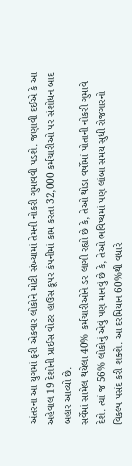અંતરના આ યુગમાં ફરી એકવાર લોકોને મોટી સંખ્યામાં તેમની નોકરી ગુમાવવી પડશે. જણાવી દઈએ કે આ અહેવાલ 19 દેશોની પ્રાઈસ વોટર હાઉસ કૂપર કંપનીમાં કામ કરતા 32,000 કર્મચારીઓ પર સંશોધન બાદ બહાર આવ્યો છે.
સર્વેમાં સામેલ થયેલા 40% કર્મચારીઓને ડર લાગી રહ્યો છે કે, તેઓ થોડા વર્ષોમાં પોતાની નોકરી ગુમાવે દેશે. ત્યાં જ 56% લોકોનું એવું પણ માનવું છે કે, તેઓ ભવિષ્યમાં પણ લાંબા સમય સુધી રોજગારનો વિકલ્પ પસંદ કરી શક્શે. આ દરમિયાન 60%થી વધારે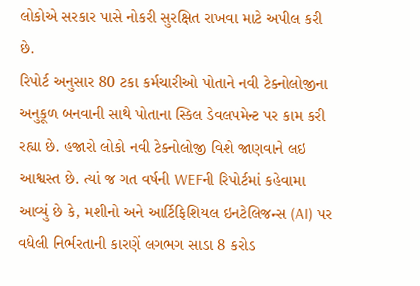લોકોએ સરકાર પાસે નોકરી સુરક્ષિત રાખવા માટે અપીલ કરી છે.
રિપોર્ટ અનુસાર 80 ટકા કર્મચારીઓ પોતાને નવી ટેક્નોલોજીના અનુકૂળ બનવાની સાથે પોતાના સ્કિલ ડેવલપમેન્ટ પર કામ કરી રહ્યા છે. હજારો લોકો નવી ટેક્નોલોજી વિશે જાણવાને લઇ આશ્વસ્ત છે. ત્યાં જ ગત વર્ષની WEFની રિપોર્ટમાં કહેવામા આવ્યું છે કે, મશીનો અને આર્ટિફિશિયલ ઇનટેલિજન્સ (AI) પર વધેલી નિર્ભરતાની કારણેં લગભગ સાડા 8 કરોડ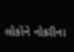લોકોને નોકરીના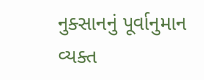નુક્સાનનું પૂર્વાનુમાન વ્યક્ત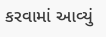કરવામાં આવ્યું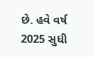છે. હવે વર્ષ 2025 સુધી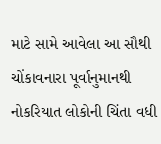માટે સામે આવેલા આ સૌથી ચોંકાવનારા પૂર્વાનુમાનથી નોકરિયાત લોકોની ચિંતા વધી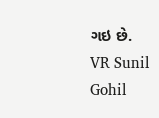ગઇ છે.
VR Sunil Gohil